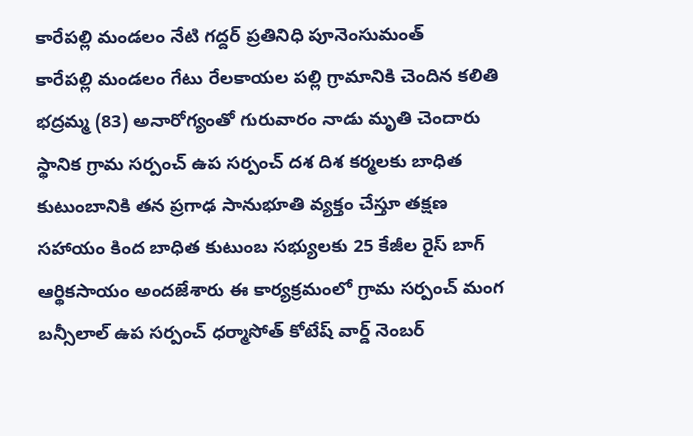కారేపల్లి మండలం నేటి గద్దర్ ప్రతినిధి పూనెంసుమంత్
కారేపల్లి మండలం గేటు రేలకాయల పల్లి గ్రామానికి చెందిన కలితి భద్రమ్మ (83) అనారోగ్యంతో గురువారం నాడు మృతి చెందారు స్థానిక గ్రామ సర్పంచ్ ఉప సర్పంచ్ దశ దిశ కర్మలకు బాధిత కుటుంబానికి తన ప్రగాఢ సానుభూతి వ్యక్తం చేస్తూ తక్షణ సహాయం కింద బాధిత కుటుంబ సభ్యులకు 25 కేజీల రైస్ బాగ్ ఆర్థికసాయం అందజేశారు ఈ కార్యక్రమంలో గ్రామ సర్పంచ్ మంగ బన్సీలాల్ ఉప సర్పంచ్ ధర్మాసోత్ కోటేష్ వార్డ్ నెంబర్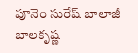పూనెం సురేష్ బాలాజీ బాలకృష్ణ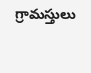గ్రామస్తులు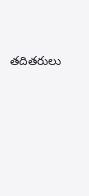తదితరులు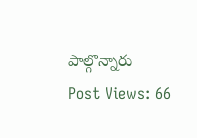పాల్గొన్నారు
Post Views: 66